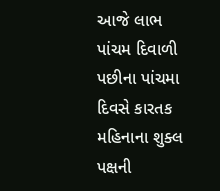આજે લાભ પાંચમ દિવાળી પછીના પાંચમા દિવસે કારતક મહિનાના શુક્લ પક્ષની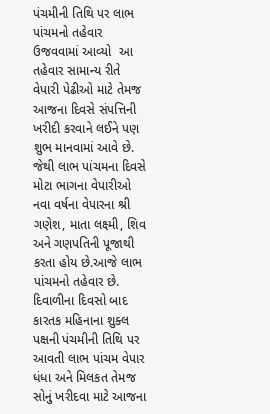પંચમીની તિથિ પર લાભ પાંચમનો તહેવાર ઉજવવામાં આવ્યો  આ તહેવાર સામાન્ય રીતે  વેપારી પેઢીઓ માટે તેમજ આજના દિવસે સંપત્તિની ખરીદી કરવાને લઈને પણ શુભ માનવામાં આવે છે. જેથી લાભ પાંચમના દિવસે મોટા ભાગના વેપારીઓ નવા વર્ષના વેપારના શ્રી ગણેશ, માતા લક્ષ્મી, શિવ અને ગણપતિની પૂજાથી કરતા હોય છે.આજે લાભ પાંચમનો તહેવાર છે. દિવાળીના દિવસો બાદ કારતક મહિનાના શુક્લ પક્ષની પંચમીની તિથિ પર આવતી લાભ પાંચમ વેપાર ધંધા અને મિલકત તેમજ સોનું ખરીદવા માટે આજના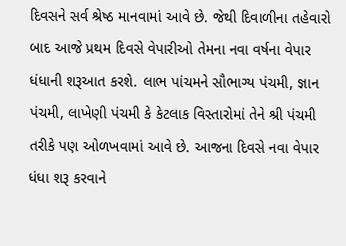દિવસને સર્વ શ્રેષ્ઠ માનવામાં આવે છે. જેથી દિવાળીના તહેવારો બાદ આજે પ્રથમ દિવસે વેપારીઓ તેમના નવા વર્ષના વેપાર ધંધાની શરૂઆત કરશે. લાભ પાંચમને સૌભાગ્ય પંચમી, જ્ઞાન પંચમી, લાખેણી પંચમી કે કેટલાક વિસ્તારોમાં તેને શ્રી પંચમી તરીકે પણ ઓળખવામાં આવે છે. આજના દિવસે નવા વેપાર ધંધા શરૂ કરવાને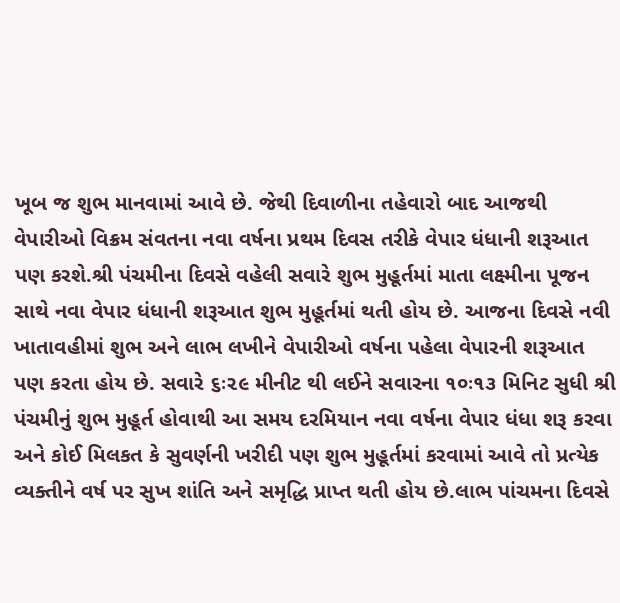ખૂબ જ શુભ માનવામાં આવે છે. જેથી દિવાળીના તહેવારો બાદ આજથી વેપારીઓ વિક્રમ સંવતના નવા વર્ષના પ્રથમ દિવસ તરીકે વેપાર ધંધાની શરૂઆત પણ કરશે.શ્રી પંચમીના દિવસે વહેલી સવારે શુભ મુહૂર્તમાં માતા લક્ષ્મીના પૂજન સાથે નવા વેપાર ધંધાની શરૂઆત શુભ મુહૂર્તમાં થતી હોય છે. આજના દિવસે નવી ખાતાવહીમાં શુભ અને લાભ લખીને વેપારીઓ વર્ષના પહેલા વેપારની શરૂઆત પણ કરતા હોય છે. સવારે ૬ઃ૨૯ મીનીટ થી લઈને સવારના ૧૦ઃ૧૩ મિનિટ સુધી શ્રી પંચમીનું શુભ મુહૂર્ત હોવાથી આ સમય દરમિયાન નવા વર્ષના વેપાર ધંધા શરૂ કરવા અને કોઈ મિલકત કે સુવર્ણની ખરીદી પણ શુભ મુહૂર્તમાં કરવામાં આવે તો પ્રત્યેક વ્યક્તીને વર્ષ પર સુખ શાંતિ અને સમૃદ્ધિ પ્રાપ્ત થતી હોય છે.લાભ પાંચમના દિવસે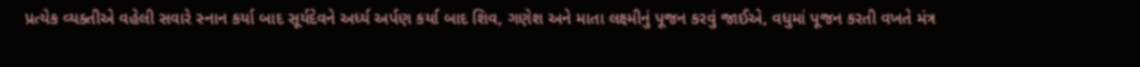પ્રત્યેક વ્યક્તીએ વહેલી સવારે સ્નાન કર્યા બાદ સૂર્યદેવને અર્ધ્ય અર્પણ કર્યા બાદ શિવ, ગણેશ અને માતા લક્ષ્મીનું પૂજન કરવું જાઈએ, વધુમાં પૂજન કરતી વખતે મંત્ર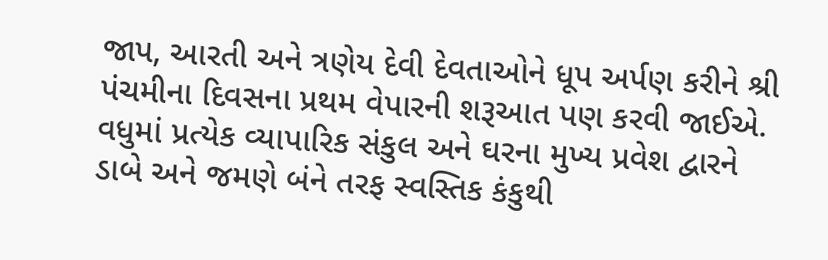જાપ, આરતી અને ત્રણેય દેવી દેવતાઓને ધૂપ અર્પણ કરીને શ્રી પંચમીના દિવસના પ્રથમ વેપારની શરૂઆત પણ કરવી જાઈએ. વધુમાં પ્રત્યેક વ્યાપારિક સંકુલ અને ઘરના મુખ્ય પ્રવેશ દ્વારને ડાબે અને જમણે બંને તરફ સ્વસ્તિક કંકુથી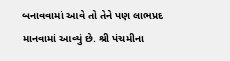બનાવવામાં આવે તો તેને પણ લાભપ્રદ માનવામાં આવ્યું છે. શ્રી પંચમીના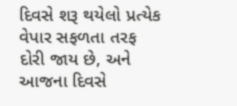દિવસે શરૂ થયેલો પ્રત્યેક વેપાર સફળતા તરફ દોરી જાય છે, અને આજના દિવસે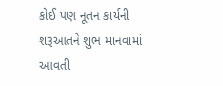કોઈ પણ નૂતન કાર્યની શરૂઆતને શુભ માનવામાં આવતી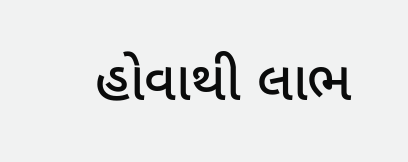હોવાથી લાભ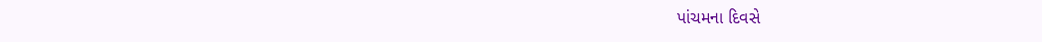પાંચમના દિવસે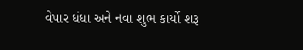વેપાર ધંધા અને નવા શુભ કાર્યો શરૂ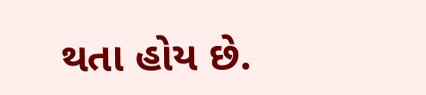થતા હોય છે.